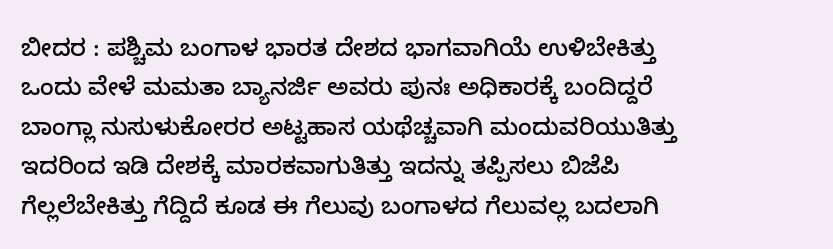ಬೀದರ : ಪಶ್ಚಿಮ ಬಂಗಾಳ ಭಾರತ ದೇಶದ ಭಾಗವಾಗಿಯೆ ಉಳಿಬೇಕಿತ್ತು ಒಂದು ವೇಳೆ ಮಮತಾ ಬ್ಯಾನರ್ಜಿ ಅವರು ಪುನಃ ಅಧಿಕಾರಕ್ಕೆ ಬಂದಿದ್ದರೆ ಬಾಂಗ್ಲಾ ನುಸುಳುಕೋರರ ಅಟ್ಟಹಾಸ ಯಥೆಚ್ಚವಾಗಿ ಮಂದುವರಿಯುತಿತ್ತು ಇದರಿಂದ ಇಡಿ ದೇಶಕ್ಕೆ ಮಾರಕವಾಗುತಿತ್ತು ಇದನ್ನು ತಪ್ಪಿಸಲು ಬಿಜೆಪಿ ಗೆಲ್ಲಲೆಬೇಕಿತ್ತು ಗೆದ್ದಿದೆ ಕೂಡ ಈ ಗೆಲುವು ಬಂಗಾಳದ ಗೆಲುವಲ್ಲ ಬದಲಾಗಿ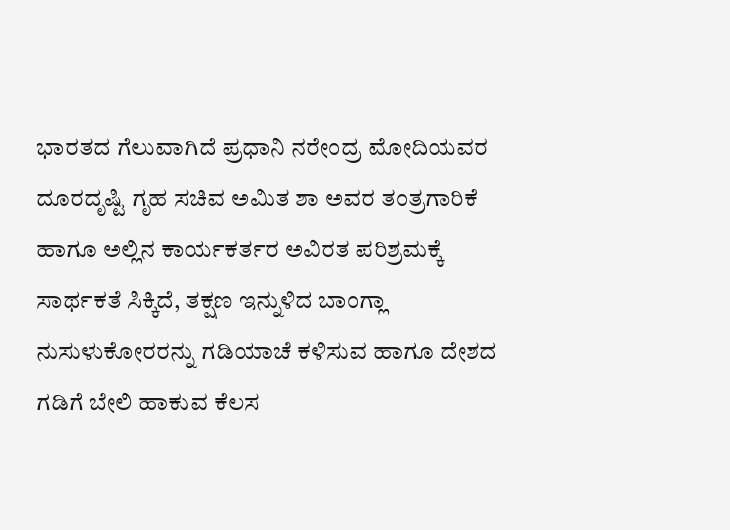ಭಾರತದ ಗೆಲುವಾಗಿದೆ ಪ್ರಧಾನಿ ನರೇಂದ್ರ ಮೋದಿಯವರ ದೂರದೃಷ್ಟಿ ಗೃಹ ಸಚಿವ ಅಮಿತ ಶಾ ಅವರ ತಂತ್ರಗಾರಿಕೆ ಹಾಗೂ ಅಲ್ಲಿನ ಕಾರ್ಯಕರ್ತರ ಅವಿರತ ಪರಿಶ್ರಮಕ್ಕೆ ಸಾರ್ಥಕತೆ ಸಿಕ್ಕಿದೆ, ತಕ್ಷಣ ಇನ್ನುಳಿದ ಬಾಂಗ್ಲಾ ನುಸುಳುಕೋರರನ್ನು ಗಡಿಯಾಚೆ ಕಳಿಸುವ ಹಾಗೂ ದೇಶದ ಗಡಿಗೆ ಬೇಲಿ ಹಾಕುವ ಕೆಲಸ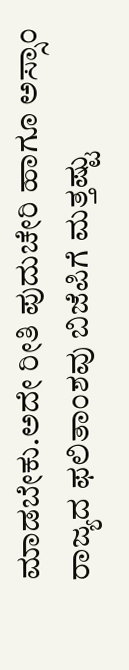ಮಾಡಬೇಕು.ಅದೇ ರೀತಿ ಪುದುಚೇರಿ ಹಾಗೂ ಅಸ್ಸಾಂ ರಾಜ್ಯದ ಫಲಿತಾಂಶವು ಬಿಜೆಪಿಗೆ ಮತ್ತಷ್ಟು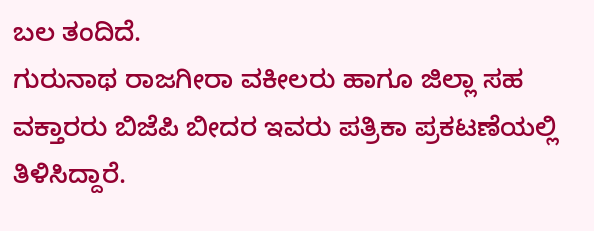ಬಲ ತಂದಿದೆ.
ಗುರುನಾಥ ರಾಜಗೀರಾ ವಕೀಲರು ಹಾಗೂ ಜಿಲ್ಲಾ ಸಹ ವಕ್ತಾರರು ಬಿಜೆಪಿ ಬೀದರ ಇವರು ಪತ್ರಿಕಾ ಪ್ರಕಟಣೆಯಲ್ಲಿ ತಿಳಿಸಿದ್ದಾರೆ.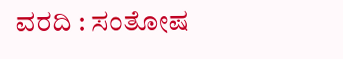ವರದಿ : ಸಂತೋಷ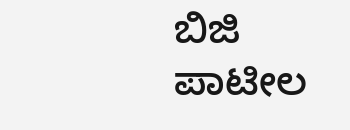ಬಿಜಿ ಪಾಟೀಲ